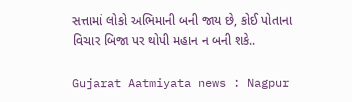સત્તામાં લોકો અભિમાની બની જાય છે, કોઈ પોતાના વિચાર બિજા પર થોપી મહાન ન બની શકે..

Gujarat Aatmiyata news : Nagpur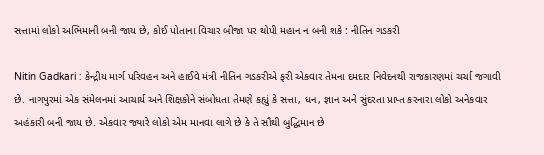સત્તામાં લોકો અભિમાની બની જાય છે, કોઈ પોતાના વિચાર બીજા પર થોપી મહાન ન બની શકે : નીતિન ગડકરી

Nitin Gadkari : કેન્દ્રીય માર્ગ પરિવહન અને હાઈવે મંત્રી નીતિન ગડકરીએ ફરી એકવાર તેમના દમદાર નિવેદનથી રાજકારણમાં ચર્ચા જગાવી છે. નાગપુરમાં એક સંમેલનમાં આચાર્ય અને શિક્ષકોને સંબોધતા તેમણે કહ્યું કે સત્તા, ધન, જ્ઞાન અને સુંદરતા પ્રાપ્ત કરનારા લોકો અનેકવાર અહંકારી બની જાય છે. એકવાર જ્યારે લોકો એમ માનવા લાગે છે કે તે સૌથી બુદ્ધિમાન છે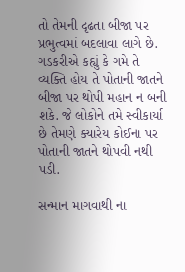તો તેમની દૃઢતા બીજા પર પ્રભુત્વમાં બદલાવા લાગે છે. ગડકરીએ કહ્યું કે ગમે તે વ્યક્તિ હોય તે પોતાની જાતને બીજા પર થોપી મહાન ન બની શકે. જે લોકોને તમે સ્વીકાર્યા છે તેમણે ક્યારેય કોઈના પર પોતાની જાતને થોપવી નથી પડી.

સન્માન માગવાથી ના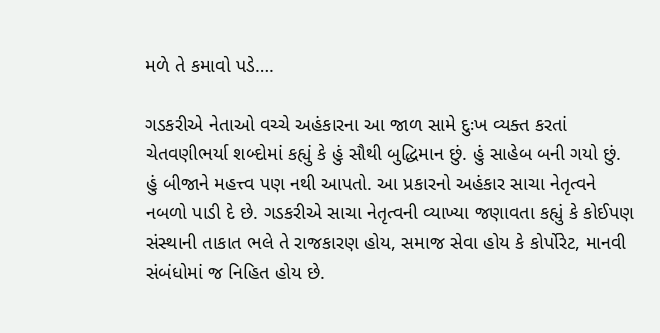મળે તે કમાવો પડે….

ગડકરીએ નેતાઓ વચ્ચે અહંકારના આ જાળ સામે દુઃખ વ્યક્ત કરતાં ચેતવણીભર્યા શબ્દોમાં કહ્યું કે હું સૌથી બુદ્ધિમાન છું. હું સાહેબ બની ગયો છું. હું બીજાને મહત્ત્વ પણ નથી આપતો. આ પ્રકારનો અહંકાર સાચા નેતૃત્વને નબળો પાડી દે છે. ગડકરીએ સાચા નેતૃત્વની વ્યાખ્યા જણાવતા કહ્યું કે કોઈપણ સંસ્થાની તાકાત ભલે તે રાજકારણ હોય, સમાજ સેવા હોય કે કોર્પોરેટ, માનવી સંબંધોમાં જ નિહિત હોય છે.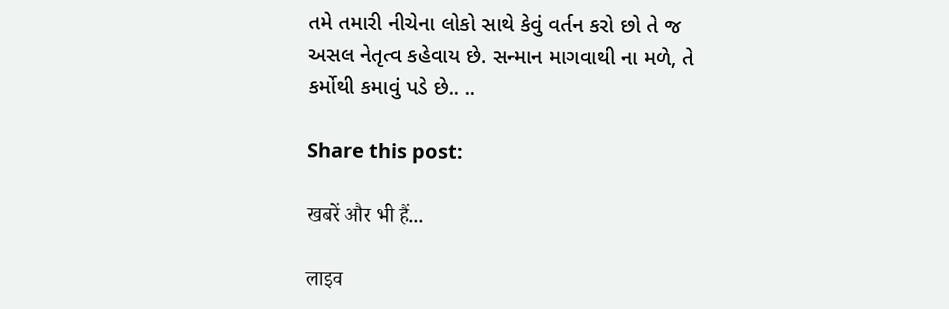તમે તમારી નીચેના લોકો સાથે કેવું વર્તન કરો છો તે જ અસલ નેતૃત્વ કહેવાય છે. સન્માન માગવાથી ના મળે, તે કર્મોથી કમાવું પડે છે.. ..

Share this post:

खबरें और भी हैं...

लाइव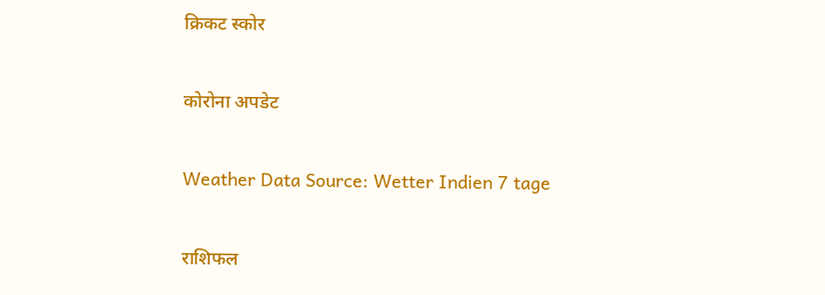क्रिकट स्कोर

कोरोना अपडेट

Weather Data Source: Wetter Indien 7 tage

राशिफल